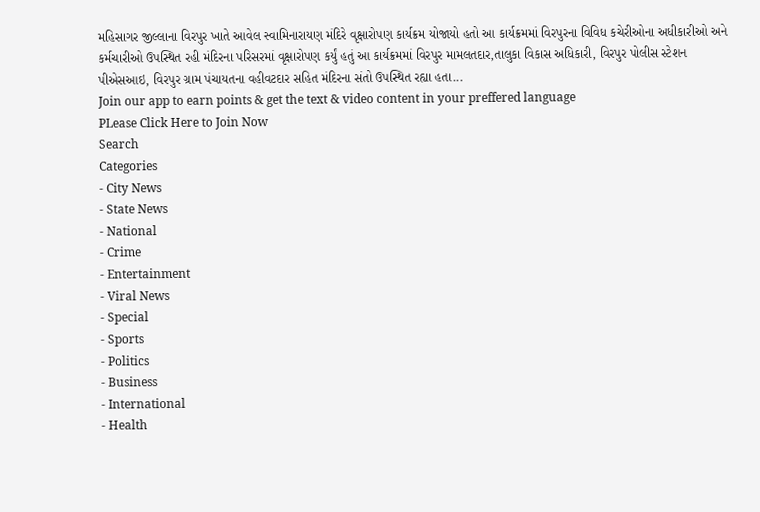મહિસાગર જીલ્લાના વિરપુર ખાતે આવેલ સ્વામિનારાયણ મંદિરે વૃક્ષારોપણ કાર્યક્રમ યોજાયો હતો આ કાર્યક્રમમાં વિરપુરના વિવિધ કચેરીઓના અધીકારીઓ અને કર્મચારીઓ ઉપસ્થિત રહી મંદિરના પરિસરમાં વૃક્ષારોપણ કર્યું હતું આ કાર્યક્રમમાં વિરપુર મામલતદાર,તાલુકા વિકાસ અધિકારી, વિરપુર પોલીસ સ્ટેશન પીએસઆઇ, વિરપુર ગ્રામ પંચાયતના વહીવટદાર સહિત મંદિરના સંતો ઉપસ્થિત રહ્યા હતા...
Join our app to earn points & get the text & video content in your preffered language
PLease Click Here to Join Now
Search
Categories
- City News
- State News
- National
- Crime
- Entertainment
- Viral News
- Special
- Sports
- Politics
- Business
- International
- Health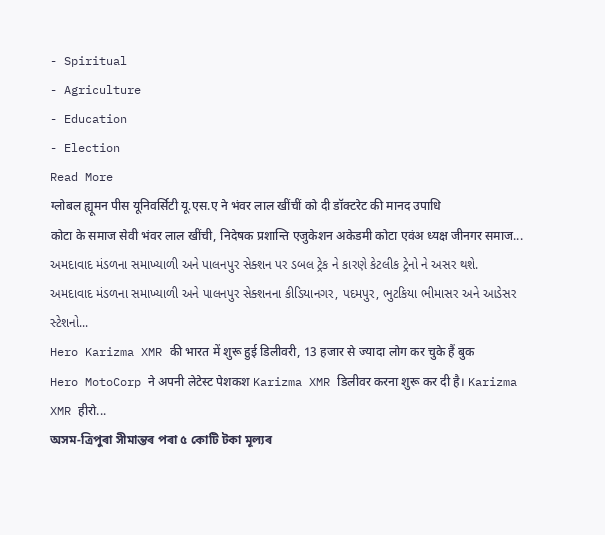- Spiritual
- Agriculture
- Education
- Election
Read More
ग्लोबल ह्यूमन पीस यूनिवर्सिटी यू.एस.ए ने भंवर लाल खींचीं को दी डॉक्टरेट की मानद उपाधि
कोटा के समाज सेवी भंवर लाल खींची, निदेषक प्रशान्ति एजुकेशन अकेडमी कोटा एवंअ ध्यक्ष जीनगर समाज...
અમદાવાદ મંડળના સમાખ્યાળી અને પાલનપુર સેક્શન પર ડબલ ટ્રેક ને કારણે કેટલીક ટ્રેનો ને અસર થશે.
અમદાવાદ મંડળના સમાખ્યાળી અને પાલનપુર સેક્શનના કીડિયાનગર, પદમપુર, ભુટકિયા ભીમાસર અને આડેસર સ્ટેશનો...
Hero Karizma XMR की भारत में शुरू हुई डिलीवरी, 13 हजार से ज्यादा लोग कर चुके हैं बुक
Hero MotoCorp ने अपनी लेटेस्ट पेशकश Karizma XMR डिलीवर करना शुरू कर दी है। Karizma XMR हीरो...
অসম-ত্ৰিপুৰা সীমান্তৰ পৰা ৫ কোটি টকা মূল্যৰ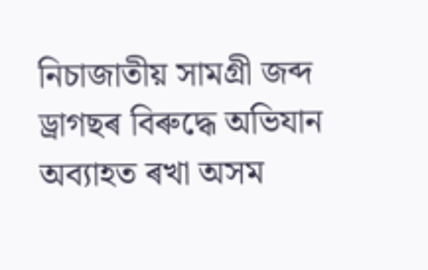নিচাজাতীয় সামগ্ৰী জব্দ
ড্ৰাগছৰ বিৰুদ্ধে অভিযান অব্যাহত ৰখা অসম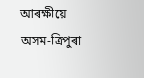আৰক্ষীয়ে অসম-ত্ৰিপুৰা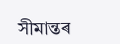সীমান্তৰ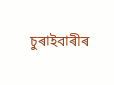চুৰাইবাৰীৰ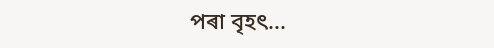পৰা বৃহৎ...